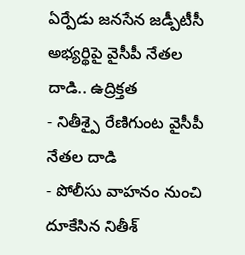ఏర్పేడు జనసేన జడ్పీటీసీ అభ్యర్థిపై వైసీపీ నేతల దాడి.. ఉద్రిక్తత
- నితీశ్పై రేణిగుంట వైసీపీ నేతల దాడి
- పోలీసు వాహనం నుంచి దూకేసిన నితీశ్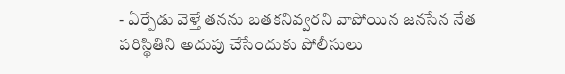- ఏర్పేడు వెళ్తే తనను బతకనివ్వరని వాపోయిన జనసేన నేత
పరిస్థితిని అదుపు చేసేందుకు పోలీసులు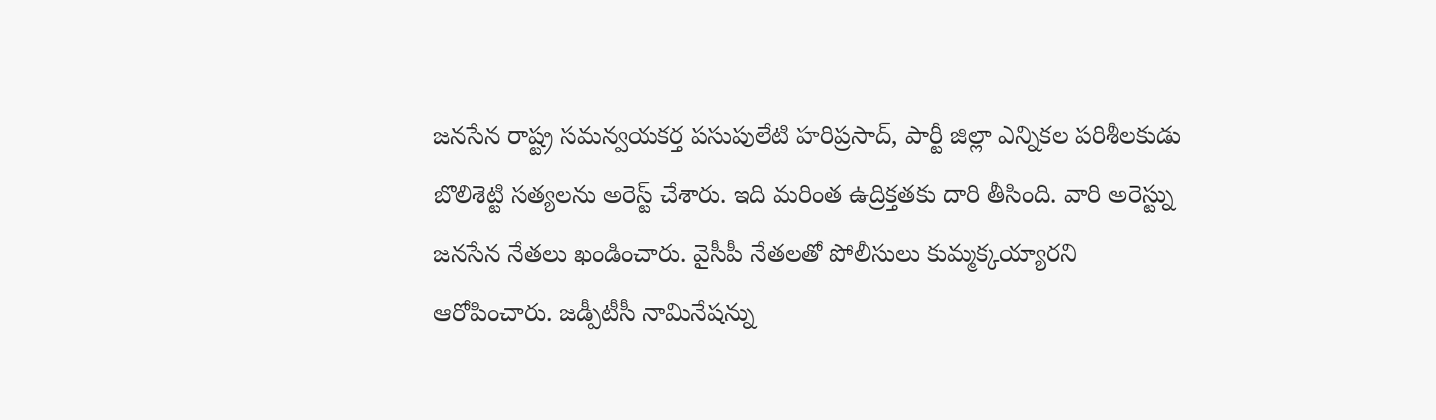జనసేన రాష్ట్ర సమన్వయకర్త పసుపులేటి హరిప్రసాద్, పార్టీ జిల్లా ఎన్నికల పరిశీలకుడు బొలిశెట్టి సత్యలను అరెస్ట్ చేశారు. ఇది మరింత ఉద్రిక్తతకు దారి తీసింది. వారి అరెస్ట్ను జనసేన నేతలు ఖండించారు. వైసీపీ నేతలతో పోలీసులు కుమ్మక్కయ్యారని ఆరోపించారు. జడ్పీటీసీ నామినేషన్ను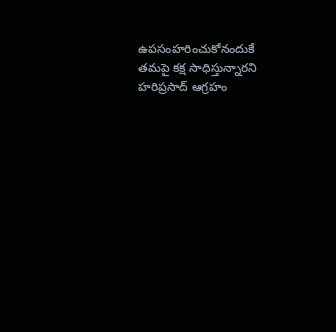ఉపసంహరించుకోనందుకే తమపై కక్ష సాధిస్తున్నారని హరిప్రసాద్ ఆగ్రహం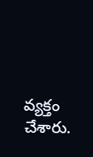వ్యక్తం చేశారు.